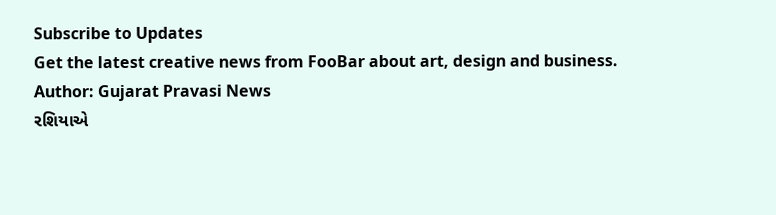Subscribe to Updates
Get the latest creative news from FooBar about art, design and business.
Author: Gujarat Pravasi News
રશિયાએ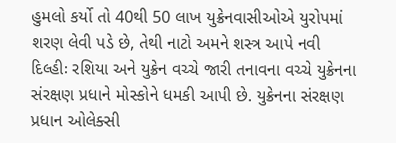હુમલો કર્યો તો 40થી 50 લાખ યુક્રેનવાસીઓએ યુરોપમાં શરણ લેવી પડે છે, તેથી નાટો અમને શસ્ત્ર આપે નવી દિલ્હીઃ રશિયા અને યુક્રેન વચ્ચે જારી તનાવના વચ્ચે યુક્રેનના સંરક્ષણ પ્રધાને મોસ્કોને ધમકી આપી છે. યુક્રેનના સંરક્ષણ પ્રધાન ઓલેક્સી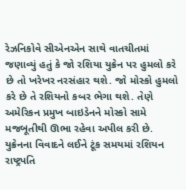રેઝનિકોવે સીએનએન સાથે વાતચીતમાં જણાવ્યું હતું કે જો રશિયા યુક્રેન પર હુમલો કરે છે તો ખરેખર નરસંહાર થશે. જો મોસ્કો હુમલો કરે છે તે રશિયનો કબર ભેગા થશે. તેણે અમેરિકન પ્રમુખ બાઇડેનને મોસ્કો સામે મજબૂતીથી ઊભા રહેવા અપીલ કરી છે. યુક્રેનના વિવાદને લઈને ટૂંક સમયમાં રશિયન રાષ્ટ્રપતિ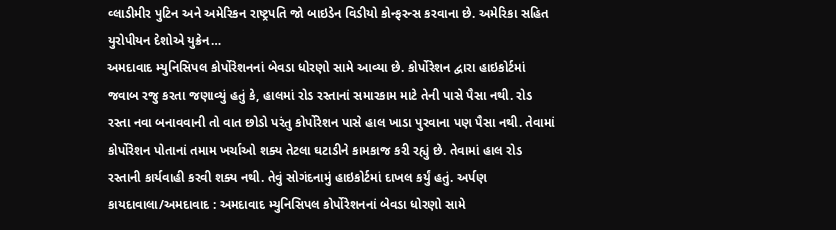વ્લાડીમીર પુટિન અને અમેરિકન રાષ્ટ્રપતિ જો બાઇડેન વિડીયો કોન્ફરન્સ કરવાના છે. અમેરિકા સહિત યુરોપીયન દેશોએ યુક્રેન…
અમદાવાદ મ્યુનિસિપલ કોર્પોરેશનનાં બેવડા ધોરણો સામે આવ્યા છે. કોર્પોરેશન દ્વારા હાઇકોર્ટમાં જવાબ રજુ કરતા જણાવ્યું હતું કે, હાલમાં રોડ રસ્તાનાં સમારકામ માટે તેની પાસે પૈસા નથી. રોડ રસ્તા નવા બનાવવાની તો વાત છોડો પરંતુ કોર્પોરેશન પાસે હાલ ખાડા પુરવાના પણ પૈસા નથી. તેવામાં કોર્પોરેશન પોતાનાં તમામ ખર્ચાઓ શક્ય તેટલા ઘટાડીને કામકાજ કરી રહ્યું છે. તેવામાં હાલ રોડ રસ્તાની કાર્યવાહી કરવી શક્ય નથી. તેવું સોગંદનામું હાઇકોર્ટમાં દાખલ કર્યું હતું. અર્પણ કાયદાવાલા/અમદાવાદ : અમદાવાદ મ્યુનિસિપલ કોર્પોરેશનનાં બેવડા ધોરણો સામે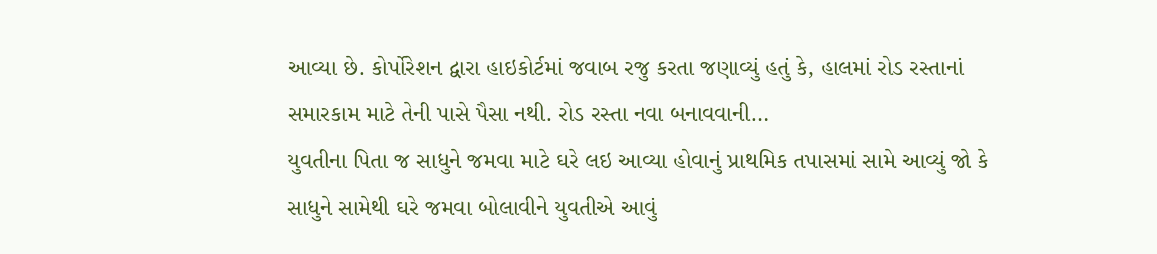આવ્યા છે. કોર્પોરેશન દ્વારા હાઇકોર્ટમાં જવાબ રજુ કરતા જણાવ્યું હતું કે, હાલમાં રોડ રસ્તાનાં સમારકામ માટે તેની પાસે પૈસા નથી. રોડ રસ્તા નવા બનાવવાની…
યુવતીના પિતા જ સાધુને જમવા માટે ઘરે લઇ આવ્યા હોવાનું પ્રાથમિક તપાસમાં સામે આવ્યું જો કે સાધુને સામેથી ઘરે જમવા બોલાવીને યુવતીએ આવું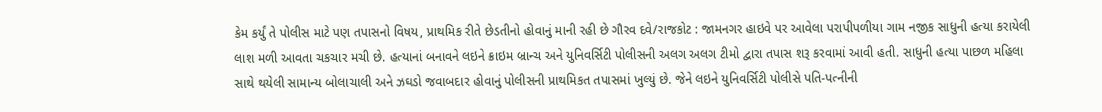કેમ કર્યું તે પોલીસ માટે પણ તપાસનો વિષય, પ્રાથમિક રીતે છેડતીનો હોવાનું માની રહી છે ગૌરવ દવે/રાજકોટ : જામનગર હાઇવે પર આવેલા પરાપીપળીયા ગામ નજીક સાધુની હત્યા કરાયેલી લાશ મળી આવતા ચકચાર મચી છે. હત્યાનાં બનાવને લઇને ક્રાઇમ બ્રાન્ચ અને યુનિવર્સિટી પોલીસની અલગ અલગ ટીમો દ્વારા તપાસ શરૂ કરવામાં આવી હતી. સાધુની હત્યા પાછળ મહિલા સાથે થયેલી સામાન્ય બોલાચાલી અને ઝઘડો જવાબદાર હોવાનું પોલીસની પ્રાથમિકત તપાસમાં ખુલ્યું છે. જેને લઇને યુનિવર્સિટી પોલીસે પતિ-પત્નીની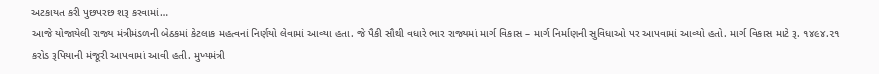અટકાયત કરી પુછપરછ શરૂ કરવામાં…
આજે યોજાયેલી રાજ્ય મંત્રીમંડળની બેઠકમાં કેટલાક મહત્વનાં નિર્ણયો લેવામાં આવ્યા હતા. જે પૈકી સૌથી વધારે ભાર રાજ્યમાં માર્ગ વિકાસ – માર્ગ નિર્માણની સુવિધાઓ પર આપવામાં આવ્યો હતો. માર્ગ વિકાસ માટે રૂ. ૧૪૯૪.૨૧ કરોડ રૂપિયાની મંજૂરી આપવામાં આવી હતી. મુખ્યમંત્રી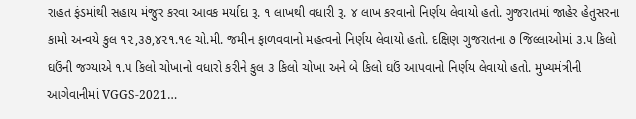રાહત ફંડમાંથી સહાય મંજુર કરવા આવક મર્યાદા રૂ. ૧ લાખથી વધારી રૂ. ૪ લાખ કરવાનો નિર્ણય લેવાયો હતો. ગુજરાતમાં જાહેર હેતુસરના કામો અન્વયે કુલ ૧૨,૩૭,૪૨૧.૧૯ ચો.મી. જમીન ફાળવવાનો મહત્વનો નિર્ણય લેવાયો હતો. દક્ષિણ ગુજરાતના ૭ જિલ્લાઓમાં ૩.૫ કિલો ઘઉંની જગ્યાએ ૧.૫ કિલો ચોખાનો વધારો કરીને કુલ ૩ કિલો ચોખા અને બે કિલો ઘઉં આપવાનો નિર્ણય લેવાયો હતો. મુખ્યમંત્રીની આગેવાનીમાં VGGS-2021…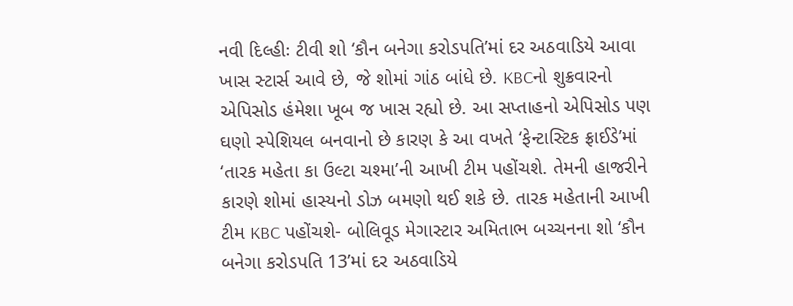નવી દિલ્હીઃ ટીવી શો ‘કૌન બનેગા કરોડપતિ’માં દર અઠવાડિયે આવા ખાસ સ્ટાર્સ આવે છે, જે શોમાં ગાંઠ બાંધે છે. KBCનો શુક્રવારનો એપિસોડ હંમેશા ખૂબ જ ખાસ રહ્યો છે. આ સપ્તાહનો એપિસોડ પણ ઘણો સ્પેશિયલ બનવાનો છે કારણ કે આ વખતે ‘ફેન્ટાસ્ટિક ફ્રાઈડે’માં ‘તારક મહેતા કા ઉલ્ટા ચશ્મા’ની આખી ટીમ પહોંચશે. તેમની હાજરીને કારણે શોમાં હાસ્યનો ડોઝ બમણો થઈ શકે છે. તારક મહેતાની આખી ટીમ KBC પહોંચશે- બોલિવૂડ મેગાસ્ટાર અમિતાભ બચ્ચનના શો ‘કૌન બનેગા કરોડપતિ 13’માં દર અઠવાડિયે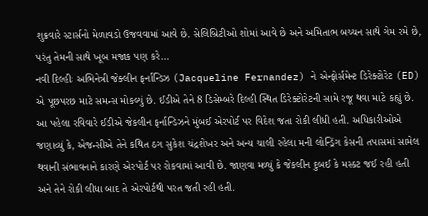શુક્રવારે સ્ટાર્સનો મેળાવડો ઉજવવામાં આવે છે. સેલિબ્રિટીઓ શોમાં આવે છે અને અમિતાભ બચ્ચન સાથે ગેમ રમે છે, પરંતુ તેમની સાથે ખૂબ મજાક પણ કરે…
નવી દિલ્હીઃ અભિનેત્રી જેક્લીન ફર્નાન્ડિઝ (Jacqueline Fernandez) ને એન્ફોર્સમેન્ટ ડિરેક્ટોરેટ (ED) એ પૂછપરછ માટે સમન્સ મોકલ્યું છે. ઈડીએ તેને 8 ડિસેમ્બરે દિલ્હી સ્થિત ડિરેક્ટોરેટની સામે રજૂ થવા માટે કહ્યું છે. આ પહેલા રવિવારે ઈડીએ જેકલીન ફર્નાન્ડિઝને મુંબઈ એરપોર્ટ પર વિદેશ જતા રોકી લીધી હતી. અધિકારીઓએ જણાવ્યું કે, એજન્સીએ તેને કથિત ઠગ સુકેશ ચંદ્રશેખર અને અન્ય ચાલી રહેલા મની લોન્ડ્રિંગ કેસની તપાસમાં સામેલ થવાની સંભાવનાને કારણે એરપોર્ટ પર રોકવામાં આવી છે. જાણવા મળ્યું કે જેકલીન દુબઈ કે મસ્કટ જઈ રહી હતી અને તેને રોકી લીધા બાદ તે એરપોર્ટથી પરત જતી રહી હતી.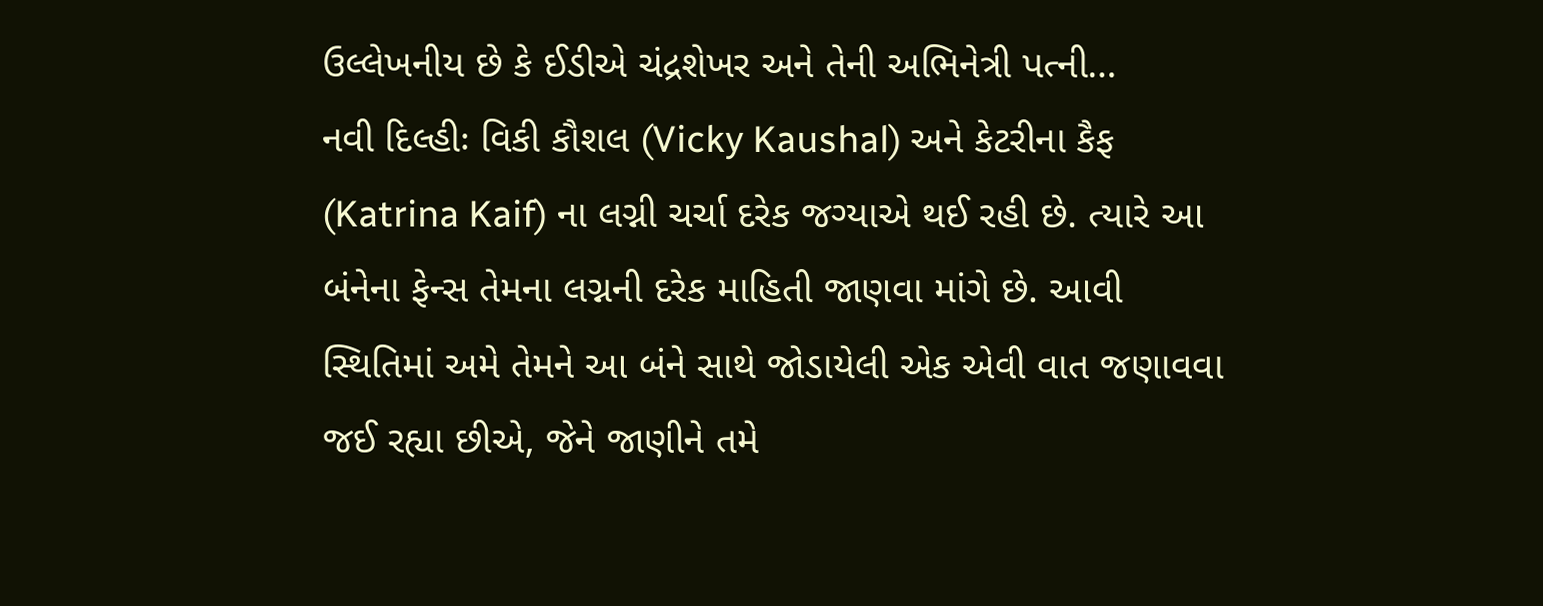ઉલ્લેખનીય છે કે ઈડીએ ચંદ્રશેખર અને તેની અભિનેત્રી પત્ની…
નવી દિલ્હીઃ વિકી કૌશલ (Vicky Kaushal) અને કેટરીના કૈફ (Katrina Kaif) ના લગ્ની ચર્ચા દરેક જગ્યાએ થઈ રહી છે. ત્યારે આ બંનેના ફેન્સ તેમના લગ્નની દરેક માહિતી જાણવા માંગે છે. આવી સ્થિતિમાં અમે તેમને આ બંને સાથે જોડાયેલી એક એવી વાત જણાવવા જઈ રહ્યા છીએ, જેને જાણીને તમે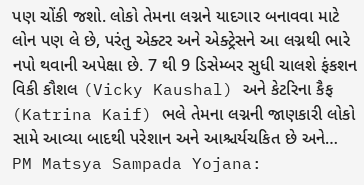પણ ચોંકી જશો. લોકો તેમના લગ્નને યાદગાર બનાવવા માટે લોન પણ લે છે, પરંતુ એક્ટર અને એક્ટ્રેસને આ લગ્નથી ભારે નપો થવાની અપેક્ષા છે. 7 થી 9 ડિસેમ્બર સુધી ચાલશે ફંકશન વિકી કૌશલ (Vicky Kaushal) અને કેટરિના કૈફ (Katrina Kaif) ભલે તેમના લગ્નની જાણકારી લોકો સામે આવ્યા બાદથી પરેશાન અને આશ્ચર્યચકિત છે અને…
PM Matsya Sampada Yojana: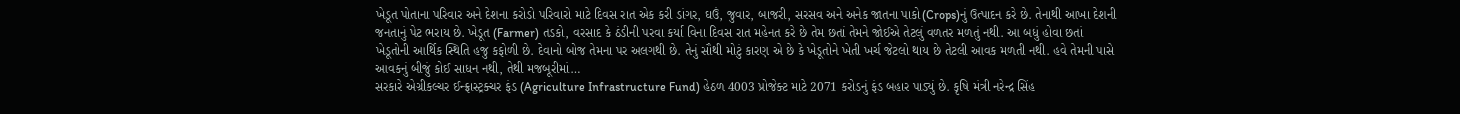ખેડૂત પોતાના પરિવાર અને દેશના કરોડો પરિવારો માટે દિવસ રાત એક કરી ડાંગર, ઘઉં, જુવાર, બાજરી, સરસવ અને અનેક જાતના પાકો(Crops)નું ઉત્પાદન કરે છે. તેનાથી આખા દેશની જનતાનું પેટ ભરાય છે. ખેડૂત (Farmer) તડકો, વરસાદ કે ઠંડીની પરવા કર્યા વિના દિવસ રાત મહેનત કરે છે તેમ છતાં તેમને જોઈએ તેટલું વળતર મળતું નથી. આ બધું હોવા છતાં ખેડૂતોની આર્થિક સ્થિતિ હજુ કફોળી છે. દેવાનો બોજ તેમના પર અલગથી છે. તેનું સૌથી મોટું કારણ એ છે કે ખેડૂતોને ખેતી ખર્ચ જેટલો થાય છે તેટલી આવક મળતી નથી. હવે તેમની પાસે આવકનું બીજું કોઈ સાધન નથી, તેથી મજબૂરીમાં…
સરકારે એગ્રીકલ્ચર ઈન્ફ્રાસ્ટ્રક્ચર ફંડ (Agriculture Infrastructure Fund) હેઠળ 4003 પ્રોજેક્ટ માટે 2071 કરોડનું ફંડ બહાર પાડ્યું છે. કૃષિ મંત્રી નરેન્દ્ર સિંહ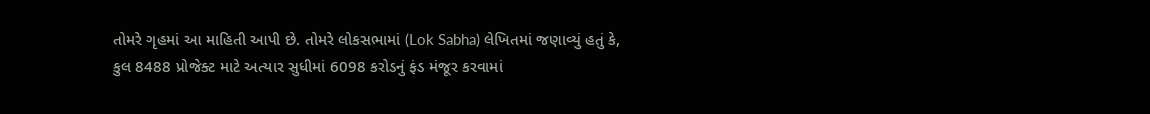તોમરે ગૃહમાં આ માહિતી આપી છે. તોમરે લોકસભામાં (Lok Sabha) લેખિતમાં જણાવ્યું હતું કે, કુલ 8488 પ્રોજેક્ટ માટે અત્યાર સુધીમાં 6098 કરોડનું ફંડ મંજૂર કરવામાં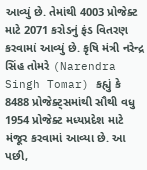આવ્યું છે. તેમાંથી 4003 પ્રોજેક્ટ માટે 2071 કરોડનું ફંડ વિતરણ કરવામાં આવ્યું છે. કૃષિ મંત્રી નરેન્દ્ર સિંહ તોમરે (Narendra Singh Tomar) કહ્યું કે 8488 પ્રોજેક્ટ્સમાંથી સૌથી વધુ 1954 પ્રોજેક્ટ મધ્યપ્રદેશ માટે મંજૂર કરવામાં આવ્યા છે. આ પછી,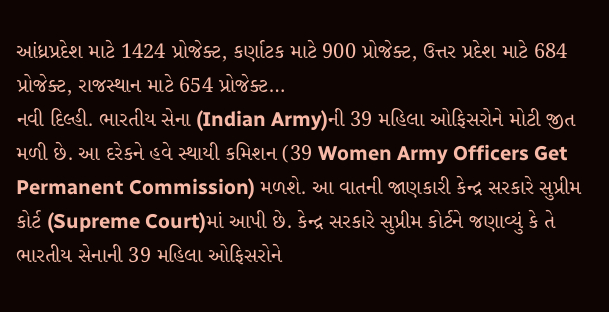આંધ્રપ્રદેશ માટે 1424 પ્રોજેક્ટ, કર્ણાટક માટે 900 પ્રોજેક્ટ, ઉત્તર પ્રદેશ માટે 684 પ્રોજેક્ટ, રાજસ્થાન માટે 654 પ્રોજેક્ટ…
નવી દિલ્હી. ભારતીય સેના (Indian Army)ની 39 મહિલા ઓફિસરોને મોટી જીત મળી છે. આ દરેકને હવે સ્થાયી કમિશન (39 Women Army Officers Get Permanent Commission) મળશે. આ વાતની જાણકારી કેન્દ્ર સરકારે સુપ્રીમ કોર્ટ (Supreme Court)માં આપી છે. કેન્દ્ર સરકારે સુપ્રીમ કોર્ટને જણાવ્યું કે તે ભારતીય સેનાની 39 મહિલા ઓફિસરોને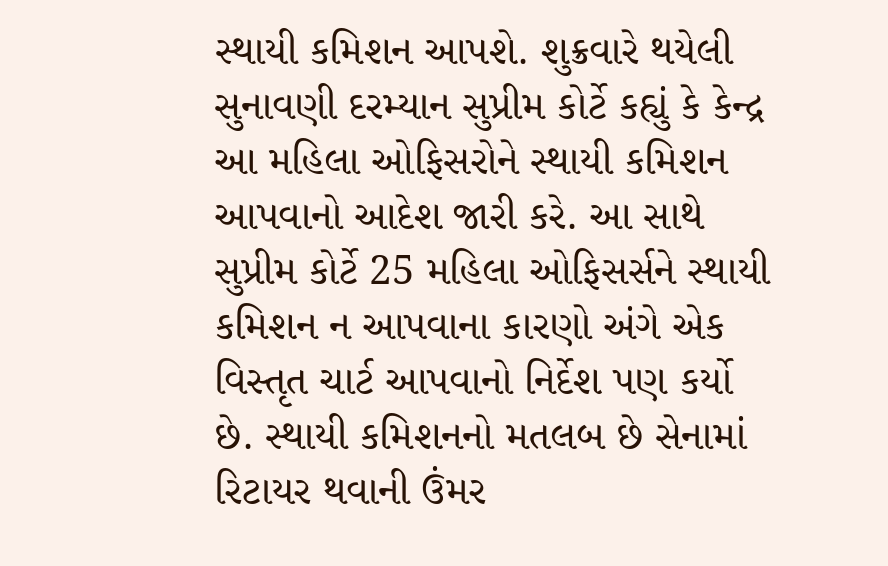સ્થાયી કમિશન આપશે. શુક્રવારે થયેલી સુનાવણી દરમ્યાન સુપ્રીમ કોર્ટે કહ્યું કે કેન્દ્ર આ મહિલા ઓફિસરોને સ્થાયી કમિશન આપવાનો આદેશ જારી કરે. આ સાથે સુપ્રીમ કોર્ટે 25 મહિલા ઓફિસર્સને સ્થાયી કમિશન ન આપવાના કારણો અંગે એક વિસ્તૃત ચાર્ટ આપવાનો નિર્દેશ પણ કર્યો છે. સ્થાયી કમિશનનો મતલબ છે સેનામાં રિટાયર થવાની ઉંમર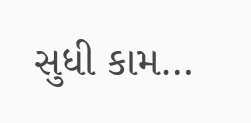સુધી કામ…